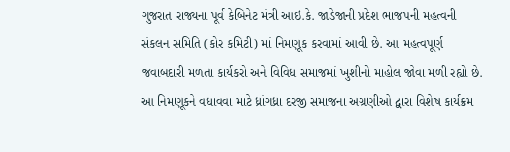ગુજરાત રાજ્યના પૂર્વ કેબિનેટ મંત્રી આઇ.કે. જાડેજાની પ્રદેશ ભાજપની મહત્વની સંકલન સમિતિ (કોર કમિટી) માં નિમણૂક કરવામાં આવી છે. આ મહત્વપૂર્ણ જવાબદારી મળતા કાર્યકરો અને વિવિધ સમાજમાં ખુશીનો માહોલ જોવા મળી રહ્યો છે.
આ નિમણૂકને વધાવવા માટે ધ્રાંગધ્રા દરજી સમાજના અગ્રણીઓ દ્વારા વિશેષ કાર્યક્રમ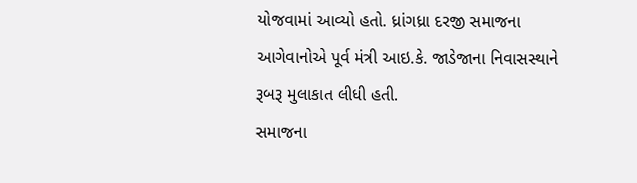યોજવામાં આવ્યો હતો. ધ્રાંગધ્રા દરજી સમાજના આગેવાનોએ પૂર્વ મંત્રી આઇ.કે. જાડેજાના નિવાસસ્થાને રૂબરૂ મુલાકાત લીધી હતી.
સમાજના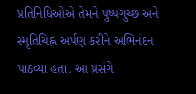પ્રતિનિધિઓએ તેમને પુષ્પગુચ્છ અને સ્મૃતિચિહ્ન અર્પણ કરીને અભિનંદન પાઠવ્યા હતા. આ પ્રસંગે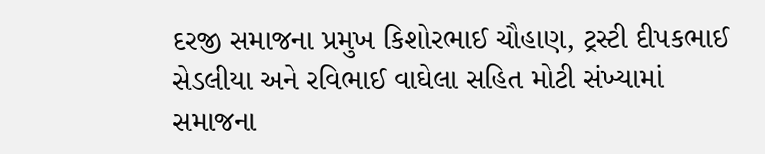દરજી સમાજના પ્રમુખ કિશોરભાઈ ચૌહાણ, ટ્રસ્ટી દીપકભાઈ સેડલીયા અને રવિભાઈ વાઘેલા સહિત મોટી સંખ્યામાં સમાજના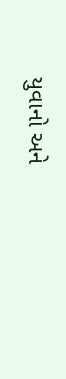યુવાનો અને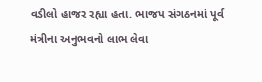વડીલો હાજર રહ્યા હતા. ભાજપ સંગઠનમાં પૂર્વ મંત્રીના અનુભવનો લાભ લેવા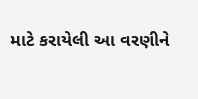માટે કરાયેલી આ વરણીને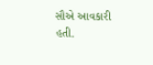સૌએ આવકારી હતી.